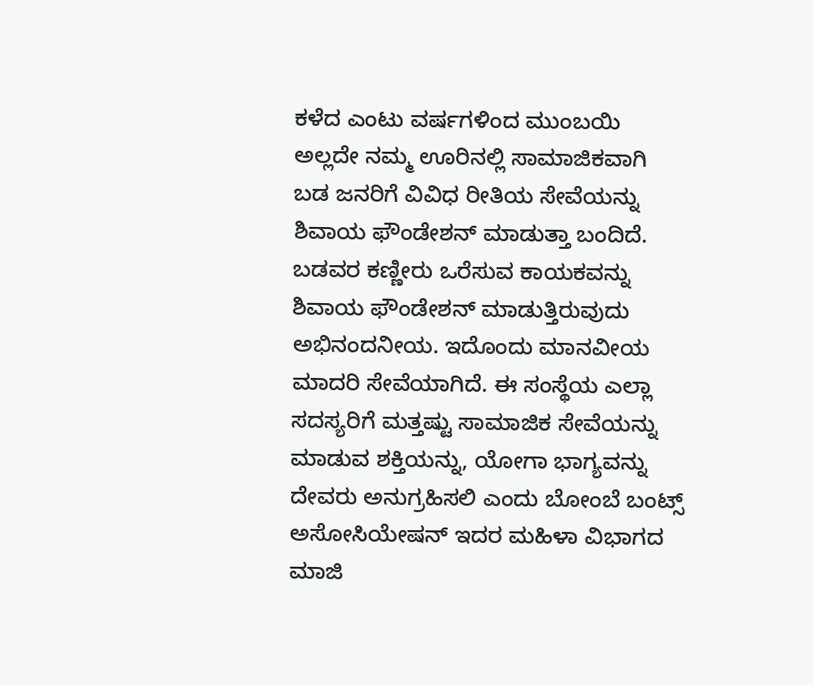ಕಳೆದ ಎಂಟು ವರ್ಷಗಳಿಂದ ಮುಂಬಯಿ ಅಲ್ಲದೇ ನಮ್ಮ ಊರಿನಲ್ಲಿ ಸಾಮಾಜಿಕವಾಗಿ ಬಡ ಜನರಿಗೆ ವಿವಿಧ ರೀತಿಯ ಸೇವೆಯನ್ನು ಶಿವಾಯ ಫೌಂಡೇಶನ್ ಮಾಡುತ್ತಾ ಬಂದಿದೆ. ಬಡವರ ಕಣ್ಣೀರು ಒರೆಸುವ ಕಾಯಕವನ್ನು ಶಿವಾಯ ಫೌಂಡೇಶನ್ ಮಾಡುತ್ತಿರುವುದು ಅಭಿನಂದನೀಯ. ಇದೊಂದು ಮಾನವೀಯ ಮಾದರಿ ಸೇವೆಯಾಗಿದೆ. ಈ ಸಂಸ್ಥೆಯ ಎಲ್ಲಾ ಸದಸ್ಯರಿಗೆ ಮತ್ತಷ್ಟು ಸಾಮಾಜಿಕ ಸೇವೆಯನ್ನು ಮಾಡುವ ಶಕ್ತಿಯನ್ನು, ಯೋಗಾ ಭಾಗ್ಯವನ್ನು ದೇವರು ಅನುಗ್ರಹಿಸಲಿ ಎಂದು ಬೋಂಬೆ ಬಂಟ್ಸ್ ಅಸೋಸಿಯೇಷನ್ ಇದರ ಮಹಿಳಾ ವಿಭಾಗದ ಮಾಜಿ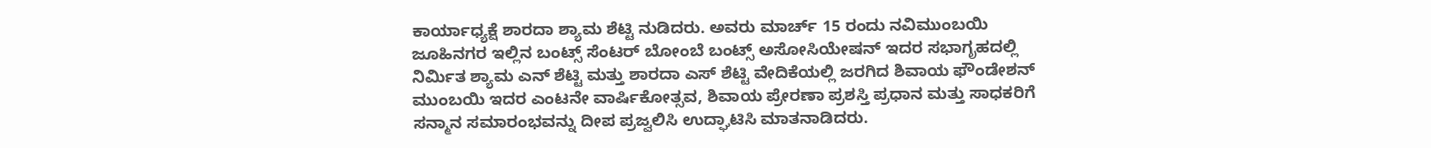ಕಾರ್ಯಾಧ್ಯಕ್ಷೆ ಶಾರದಾ ಶ್ಯಾಮ ಶೆಟ್ಟಿ ನುಡಿದರು. ಅವರು ಮಾರ್ಚ್ 15 ರಂದು ನವಿಮುಂಬಯಿ ಜೂಹಿನಗರ ಇಲ್ಲಿನ ಬಂಟ್ಸ್ ಸೆಂಟರ್ ಬೋಂಬೆ ಬಂಟ್ಸ್ ಅಸೋಸಿಯೇಷನ್ ಇದರ ಸಭಾಗೃಹದಲ್ಲಿ ನಿರ್ಮಿತ ಶ್ಯಾಮ ಎನ್ ಶೆಟ್ಟಿ ಮತ್ತು ಶಾರದಾ ಎಸ್ ಶೆಟ್ಟಿ ವೇದಿಕೆಯಲ್ಲಿ ಜರಗಿದ ಶಿವಾಯ ಫೌಂಡೇಶನ್ ಮುಂಬಯಿ ಇದರ ಎಂಟನೇ ವಾರ್ಷಿಕೋತ್ಸವ, ಶಿವಾಯ ಪ್ರೇರಣಾ ಪ್ರಶಸ್ತಿ ಪ್ರಧಾನ ಮತ್ತು ಸಾಧಕರಿಗೆ ಸನ್ಮಾನ ಸಮಾರಂಭವನ್ನು ದೀಪ ಪ್ರಜ್ವಲಿಸಿ ಉದ್ಘಾಟಿಸಿ ಮಾತನಾಡಿದರು.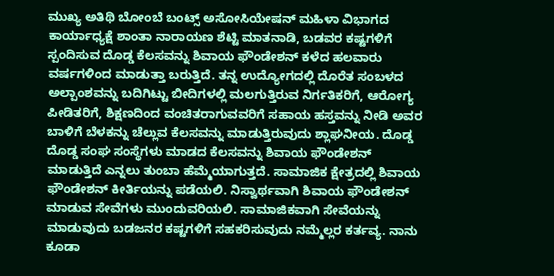ಮುಖ್ಯ ಅತಿಥಿ ಬೋಂಬೆ ಬಂಟ್ಸ್ ಅಸೋಸಿಯೇಷನ್ ಮಹಿಳಾ ವಿಭಾಗದ ಕಾರ್ಯಾಧ್ಯಕ್ಷೆ ಶಾಂತಾ ನಾರಾಯಣ ಶೆಟ್ಟಿ ಮಾತನಾಡಿ, ಬಡವರ ಕಷ್ಟಗಳಿಗೆ ಸ್ಪಂದಿಸುವ ದೊಡ್ಡ ಕೆಲಸವನ್ನು ಶಿವಾಯ ಫೌಂಡೇಶನ್ ಕಳೆದ ಹಲವಾರು ವರ್ಷಗಳಿಂದ ಮಾಡುತ್ತಾ ಬರುತ್ತಿದೆ. ತನ್ನ ಉದ್ಯೋಗದಲ್ಲಿ ದೊರೆತ ಸಂಬಳದ ಅಲ್ಪಾಂಶವನ್ನು ಬದಿಗಿಟ್ಟು ಬೀದಿಗಳಲ್ಲಿ ಮಲಗುತ್ತಿರುವ ನಿರ್ಗತಿಕರಿಗೆ, ಆರೋಗ್ಯ ಪೀಡಿತರಿಗೆ, ಶಿಕ್ಷಣದಿಂದ ವಂಚಿತರಾಗುವವರಿಗೆ ಸಹಾಯ ಹಸ್ತವನ್ನು ನೀಡಿ ಅವರ ಬಾಳಿಗೆ ಬೆಳಕನ್ನು ಚೆಲ್ಲುವ ಕೆಲಸವನ್ನು ಮಾಡುತ್ತಿರುವುದು ಶ್ಲಾಘನೀಯ. ದೊಡ್ಡ ದೊಡ್ಡ ಸಂಘ ಸಂಸ್ಥೆಗಳು ಮಾಡದ ಕೆಲಸವನ್ನು ಶಿವಾಯ ಫೌಂಡೇಶನ್ ಮಾಡುತ್ತಿದೆ ಎನ್ನಲು ತುಂಬಾ ಹೆಮ್ಮೆಯಾಗುತ್ತದೆ. ಸಾಮಾಜಿಕ ಕ್ಷೇತ್ರದಲ್ಲಿ ಶಿವಾಯ ಫೌಂಡೇಶನ್ ಕೀರ್ತಿಯನ್ನು ಪಡೆಯಲಿ. ನಿಸ್ವಾರ್ಥವಾಗಿ ಶಿವಾಯ ಫೌಂಡೇಶನ್ ಮಾಡುವ ಸೇವೆಗಳು ಮುಂದುವರಿಯಲಿ. ಸಾಮಾಜಿಕವಾಗಿ ಸೇವೆಯನ್ನು ಮಾಡುವುದು ಬಡಜನರ ಕಷ್ಟಗಳಿಗೆ ಸಹಕರಿಸುವುದು ನಮ್ಮೆಲ್ಲರ ಕರ್ತವ್ಯ. ನಾನು ಕೂಡಾ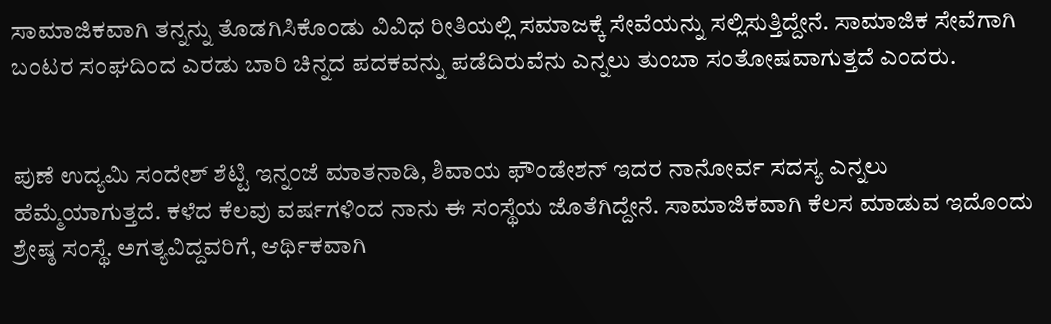ಸಾಮಾಜಿಕವಾಗಿ ತನ್ನನ್ನು ತೊಡಗಿಸಿಕೊಂಡು ವಿವಿಧ ರೀತಿಯಲ್ಲಿ ಸಮಾಜಕ್ಕೆ ಸೇವೆಯನ್ನು ಸಲ್ಲಿಸುತ್ತಿದ್ದೇನೆ. ಸಾಮಾಜಿಕ ಸೇವೆಗಾಗಿ ಬಂಟರ ಸಂಘದಿಂದ ಎರಡು ಬಾರಿ ಚಿನ್ನದ ಪದಕವನ್ನು ಪಡೆದಿರುವೆನು ಎನ್ನಲು ತುಂಬಾ ಸಂತೋಷವಾಗುತ್ತದೆ ಎಂದರು.


ಪುಣೆ ಉದ್ಯಮಿ ಸಂದೇಶ್ ಶೆಟ್ಟಿ ಇನ್ನಂಜೆ ಮಾತನಾಡಿ, ಶಿವಾಯ ಫೌಂಡೇಶನ್ ಇದರ ನಾನೋರ್ವ ಸದಸ್ಯ ಎನ್ನಲು ಹೆಮ್ಮೆಯಾಗುತ್ತದೆ. ಕಳೆದ ಕೆಲವು ವರ್ಷಗಳಿಂದ ನಾನು ಈ ಸಂಸ್ಥೆಯ ಜೊತೆಗಿದ್ದೇನೆ. ಸಾಮಾಜಿಕವಾಗಿ ಕೆಲಸ ಮಾಡುವ ಇದೊಂದು ಶ್ರೇಷ್ಠ ಸಂಸ್ಥೆ. ಅಗತ್ಯವಿದ್ದವರಿಗೆ, ಆರ್ಥಿಕವಾಗಿ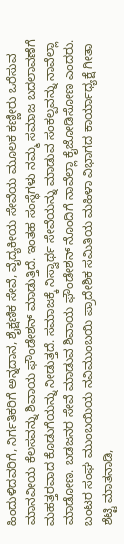ಹಿಂದುಳಿದವರಿಗೆ, ನಿರ್ಗತಿಕರಿಗೆ ಅನ್ನದಾನ, ಶೈಕ್ಷಣಿಕ ಸೇವೆ, ವೈದ್ಯಕೀಯ ಸೇವೆಯ ಮೂಲಕ ಕಣ್ಣೀರು ಒರೆಸುವ ಮಾನವೀಯ ಕೆಲಸವನ್ನು ಶಿವಾಯ ಫೌಂಡೇಶನ್ ಮಾಡುತ್ತಿದೆ. ಇಂತಹ ಸಂಸ್ಥೆಗಳು ನಮ್ಮ ಸಮಾಜ ಬದಲಾವಣೆಗೆ ಮಹತ್ತರವಾದ ಕೊಡುಗೆಯನ್ನು ನೀಡುತ್ತದೆ. ಸಮಾಜಕ್ಕೆ ನಿಸ್ವಾರ್ಥ ಸೇವೆಯನ್ನು ಮಾಡುವ ಸಂಕಲ್ಪವನ್ನು ನಾವೆಲ್ಲಾ ಮಾಡೋಣ. ಬಡಜನರ ಸೇವೆ ಮಾಡುವ ಶಿವಾಯ ಫೌಂಡೇಶನ್ ನೊಂದಿಗೆ ನಾವೆಲ್ಲಾ ಕೈಜೋಡಿಸೋಣ ಎಂದರು. ಬಂಟರ ಸಂಘ ಮುಂಬಯಿಯ ನವಿಮುಂಬಯಿ ಪ್ರಾದೇಶಿಕ ಸಮಿತಿಯ ಮಹಿಳಾ ವಿಭಾಗದ ಕಾರ್ಯಾಧ್ಯಕ್ಷೆ ಗೀತಾ ಶೆಟ್ಟಿ ಮಾತನಾಡಿ,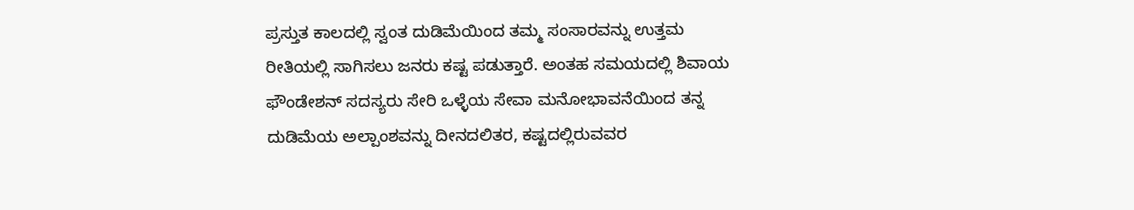ಪ್ರಸ್ತುತ ಕಾಲದಲ್ಲಿ ಸ್ವಂತ ದುಡಿಮೆಯಿಂದ ತಮ್ಮ ಸಂಸಾರವನ್ನು ಉತ್ತಮ ರೀತಿಯಲ್ಲಿ ಸಾಗಿಸಲು ಜನರು ಕಷ್ಟ ಪಡುತ್ತಾರೆ. ಅಂತಹ ಸಮಯದಲ್ಲಿ ಶಿವಾಯ ಫೌಂಡೇಶನ್ ಸದಸ್ಯರು ಸೇರಿ ಒಳ್ಳೆಯ ಸೇವಾ ಮನೋಭಾವನೆಯಿಂದ ತನ್ನ ದುಡಿಮೆಯ ಅಲ್ಪಾಂಶವನ್ನು ದೀನದಲಿತರ, ಕಷ್ಟದಲ್ಲಿರುವವರ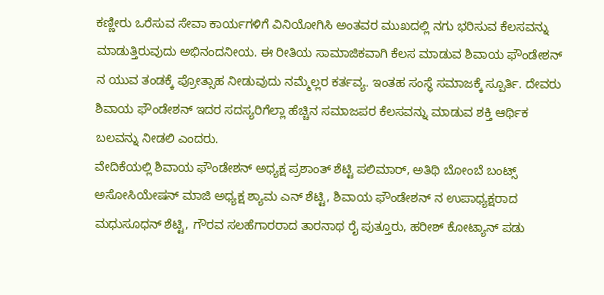ಕಣ್ಣೀರು ಒರೆಸುವ ಸೇವಾ ಕಾರ್ಯಗಳಿಗೆ ವಿನಿಯೋಗಿಸಿ ಅಂತವರ ಮುಖದಲ್ಲಿ ನಗು ಭರಿಸುವ ಕೆಲಸವನ್ನು ಮಾಡುತ್ತಿರುವುದು ಅಭಿನಂದನೀಯ. ಈ ರೀತಿಯ ಸಾಮಾಜಿಕವಾಗಿ ಕೆಲಸ ಮಾಡುವ ಶಿವಾಯ ಫೌಂಡೇಶನ್ ನ ಯುವ ತಂಡಕ್ಕೆ ಪ್ರೋತ್ಸಾಹ ನೀಡುವುದು ನಮ್ಮೆಲ್ಲರ ಕರ್ತವ್ಯ. ಇಂತಹ ಸಂಸ್ಥೆ ಸಮಾಜಕ್ಕೆ ಸ್ಪೂರ್ತಿ. ದೇವರು ಶಿವಾಯ ಫೌಂಡೇಶನ್ ಇದರ ಸದಸ್ಯರಿಗೆಲ್ಲಾ ಹೆಚ್ಚಿನ ಸಮಾಜಪರ ಕೆಲಸವನ್ನು ಮಾಡುವ ಶಕ್ತಿ ಆರ್ಥಿಕ ಬಲವನ್ನು ನೀಡಲಿ ಎಂದರು.
ವೇದಿಕೆಯಲ್ಲಿ ಶಿವಾಯ ಫೌಂಡೇಶನ್ ಅಧ್ಯಕ್ಷ ಪ್ರಶಾಂತ್ ಶೆಟ್ಟಿ ಪಲಿಮಾರ್, ಅತಿಥಿ ಬೋಂಬೆ ಬಂಟ್ಸ್ ಅಸೋಸಿಯೇಷನ್ ಮಾಜಿ ಅಧ್ಯಕ್ಷ ಶ್ಯಾಮ ಎನ್ ಶೆಟ್ಟಿ, ಶಿವಾಯ ಫೌಂಡೇಶನ್ ನ ಉಪಾಧ್ಯಕ್ಷರಾದ ಮಧುಸೂಧನ್ ಶೆಟ್ಟಿ, ಗೌರವ ಸಲಹೆಗಾರರಾದ ತಾರನಾಥ ರೈ ಪುತ್ತೂರು, ಹರೀಶ್ ಕೋಟ್ಯಾನ್ ಪಡು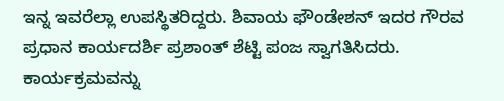ಇನ್ನ ಇವರೆಲ್ಲಾ ಉಪಸ್ಥಿತರಿದ್ದರು. ಶಿವಾಯ ಫೌಂಡೇಶನ್ ಇದರ ಗೌರವ ಪ್ರಧಾನ ಕಾರ್ಯದರ್ಶಿ ಪ್ರಶಾಂತ್ ಶೆಟ್ಟಿ ಪಂಜ ಸ್ವಾಗತಿಸಿದರು. ಕಾರ್ಯಕ್ರಮವನ್ನು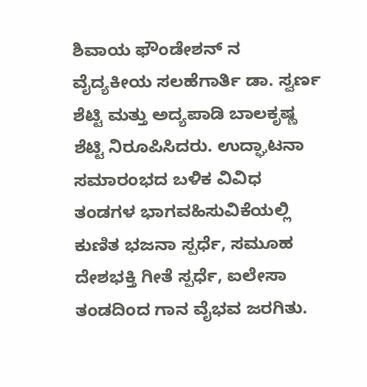ಶಿವಾಯ ಫೌಂಡೇಶನ್ ನ ವೈದ್ಯಕೀಯ ಸಲಹೆಗಾರ್ತಿ ಡಾ. ಸ್ವರ್ಣ ಶೆಟ್ಟಿ ಮತ್ತು ಅದ್ಯಪಾಡಿ ಬಾಲಕೃಷ್ಣ ಶೆಟ್ಟಿ ನಿರೂಪಿಸಿದರು. ಉದ್ಘಾಟನಾ ಸಮಾರಂಭದ ಬಳಿಕ ವಿವಿಧ ತಂಡಗಳ ಭಾಗವಹಿಸುವಿಕೆಯಲ್ಲಿ ಕುಣಿತ ಭಜನಾ ಸ್ಪರ್ಧೆ, ಸಮೂಹ ದೇಶಭಕ್ತಿ ಗೀತೆ ಸ್ಪರ್ಧೆ, ಐಲೇಸಾ ತಂಡದಿಂದ ಗಾನ ವೈಭವ ಜರಗಿತು.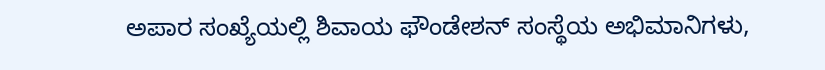ಅಪಾರ ಸಂಖ್ಯೆಯಲ್ಲಿ ಶಿವಾಯ ಫೌಂಡೇಶನ್ ಸಂಸ್ಥೆಯ ಅಭಿಮಾನಿಗಳು,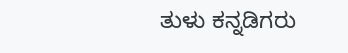ತುಳು ಕನ್ನಡಿಗರು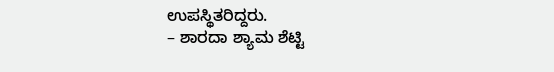ಉಪಸ್ಥಿತರಿದ್ದರು.
– ಶಾರದಾ ಶ್ಯಾಮ ಶೆಟ್ಟಿ